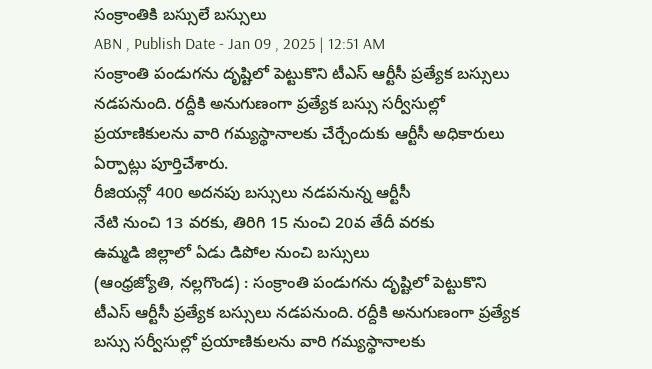సంక్రాంతికి బస్సులే బస్సులు
ABN , Publish Date - Jan 09 , 2025 | 12:51 AM
సంక్రాంతి పండుగను దృష్టిలో పెట్టుకొని టీఎస్ ఆర్టీసీ ప్రత్యేక బస్సులు నడపనుంది. రద్దీకి అనుగుణంగా ప్రత్యేక బస్సు సర్వీసుల్లో ప్రయాణికులను వారి గమ్యస్థానాలకు చేర్చేందుకు ఆర్టీసీ అధికారులు ఏర్పాట్లు పూర్తిచేశారు.
రీజియన్లో 400 అదనపు బస్సులు నడపనున్న ఆర్టీసీ
నేటి నుంచి 13 వరకు, తిరిగి 15 నుంచి 20వ తేదీ వరకు
ఉమ్మడి జిల్లాలో ఏడు డిపోల నుంచి బస్సులు
(ఆంధ్రజ్యోతి, నల్లగొండ) : సంక్రాంతి పండుగను దృష్టిలో పెట్టుకొని టీఎస్ ఆర్టీసీ ప్రత్యేక బస్సులు నడపనుంది. రద్దీకి అనుగుణంగా ప్రత్యేక బస్సు సర్వీసుల్లో ప్రయాణికులను వారి గమ్యస్థానాలకు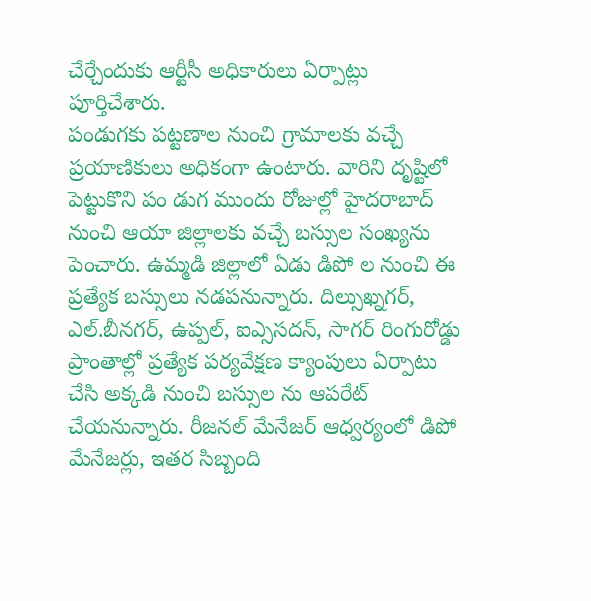చేర్చేందుకు ఆర్టీసీ అధికారులు ఏర్పాట్లు పూర్తిచేశారు.
పండుగకు పట్టణాల నుంచి గ్రామాలకు వచ్చే ప్రయాణికులు అధికంగా ఉంటారు. వారిని దృష్టిలో పెట్టుకొని పం డుగ ముందు రోజుల్లో హైదరాబాద్ నుంచి ఆయా జిల్లాలకు వచ్చే బస్సుల సంఖ్యను పెంచారు. ఉమ్మడి జిల్లాలో ఏడు డిపో ల నుంచి ఈ ప్రత్యేక బస్సులు నడపనున్నారు. దిల్సుఖ్నగర్, ఎల్.బీనగర్, ఉప్పల్, ఐఎ్ససదన్, సాగర్ రింగురోడ్డు ప్రాంతాల్లో ప్రత్యేక పర్యవేక్షణ క్యాంపులు ఏర్పాటు చేసి అక్కడి నుంచి బస్సుల ను ఆపరేట్ చేయనున్నారు. రీజనల్ మేనేజర్ ఆధ్వర్యంలో డిపో మేనేజర్లు, ఇతర సిబ్బంది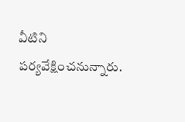వీటిని పర్యవేక్షించనున్నారు.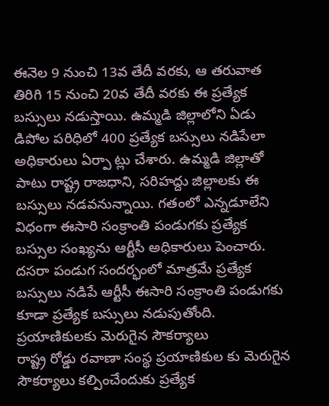ఈనెల 9 నుంచి 13వ తేదీ వరకు, ఆ తరువాత తిరిగి 15 నుంచి 20వ తేదీ వరకు ఈ ప్రత్యేక బస్సులు నడుస్తాయి. ఉమ్మడి జిల్లాలోని ఏడు డిపోల పరిధిలో 400 ప్రత్యేక బస్సులు నడిపేలా అధికారులు ఏర్పా ట్లు చేశారు. ఉమ్మడి జిల్లాతో పాటు రాష్ట్ర రాజధాని, సరిహద్దు జిల్లాలకు ఈ బస్సులు నడవనున్నాయి. గతంలో ఎన్నడూలేని విధంగా ఈసారి సంక్రాంతి పండుగకు ప్రత్యేక బస్సుల సంఖ్యను ఆర్టీసీ అధికారులు పెంచారు. దసరా పండుగ సందర్భంలో మాత్రమే ప్రత్యేక బస్సులు నడిపే ఆర్టీసీ ఈసారి సంక్రాంతి పండుగకు కూడా ప్రత్యేక బస్సులు నడుపుతోంది.
ప్రయాణికులకు మెరుగైన సౌకర్యాలు
రాష్ట్ర రోడ్డు రవాణా సంస్థ ప్రయాణికుల కు మెరుగైన సౌకర్యాలు కల్పించేందుకు ప్రత్యేక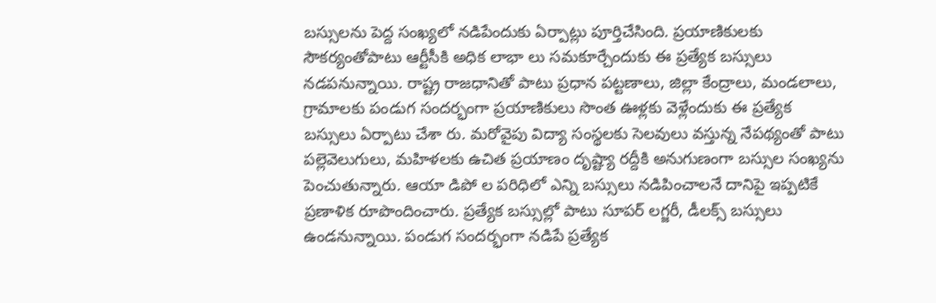బస్సులను పెద్ద సంఖ్యలో నడిపేందుకు ఏర్పాట్లు పూర్తిచేసింది. ప్రయాణికులకు సౌకర్యంతోపాటు ఆర్టీసీకి అధిక లాభా లు సమకూర్చేందుకు ఈ ప్రత్యేక బస్సులు నడపనున్నాయి. రాష్ట్ర రాజధానితో పాటు ప్రధాన పట్టణాలు, జిల్లా కేంద్రాలు, మండలాలు, గ్రామాలకు పండుగ సందర్భంగా ప్రయాణికులు సొంత ఊళ్లకు వెళ్లేందుకు ఈ ప్రత్యేక బస్సులు ఏర్పాటు చేశా రు. మరోవైపు విద్యా సంస్థలకు సెలవులు వస్తున్న నేపథ్యంతో పాటు పల్లెవెలుగులు, మహిళలకు ఉచిత ప్రయాణం దృష్ట్యా రద్దీకి అనుగుణంగా బస్సుల సంఖ్యను పెంచుతున్నారు. ఆయా డిపో ల పరిధిలో ఎన్ని బస్సులు నడిపించాలనే దానిపై ఇప్పటికే ప్రణాళిక రూపొందించారు. ప్రత్యేక బస్సుల్లో పాటు సూపర్ లగ్జరీ, డీలక్స్ బస్సులు ఉండనున్నాయి. పండుగ సందర్భంగా నడిపే ప్రత్యేక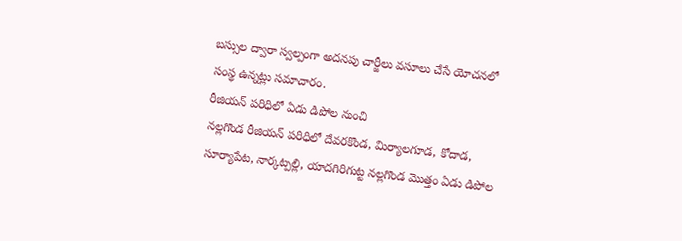బస్సుల ద్వారా స్వల్పంగా అదనపు చార్జీలు వసూలు చేసే యోచనలో సంస్థ ఉన్నట్లు సమాచారం.
రీజియన్ పరిధిలో ఏడు డిపోల నుంచి
నల్లగొండ రీజియన్ పరిధిలో దేవరకొండ, మిర్యాలగూడ, కోదాడ, సూర్యాపేట, నార్కట్పల్లి, యాదగిరిగుట్ట నల్లగొండ మొత్తం ఏడు డిపోల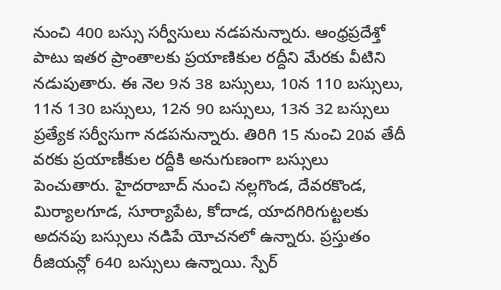నుంచి 400 బస్సు సర్వీసులు నడపనున్నారు. ఆంధ్రప్రదేశ్తో పాటు ఇతర ప్రాంతాలకు ప్రయాణికుల రద్దీని మేరకు వీటిని నడుపుతారు. ఈ నెల 9న 38 బస్సులు, 10న 110 బస్సులు, 11న 130 బస్సులు, 12న 90 బస్సులు, 13న 32 బస్సులు ప్రత్యేక సర్వీసుగా నడపనున్నారు. తిరిగి 15 నుంచి 20వ తేదీ వరకు ప్రయాణీకుల రద్దీకి అనుగుణంగా బస్సులు పెంచుతారు. హైదరాబాద్ నుంచి నల్లగొండ, దేవరకొండ, మిర్యాలగూడ, సూర్యాపేట, కోదాడ, యాదగిరిగుట్టలకు అదనపు బస్సులు నడిపే యోచనలో ఉన్నారు. ప్రస్తుతం రీజియన్లో 640 బస్సులు ఉన్నాయి. స్పేర్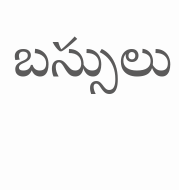బస్సులు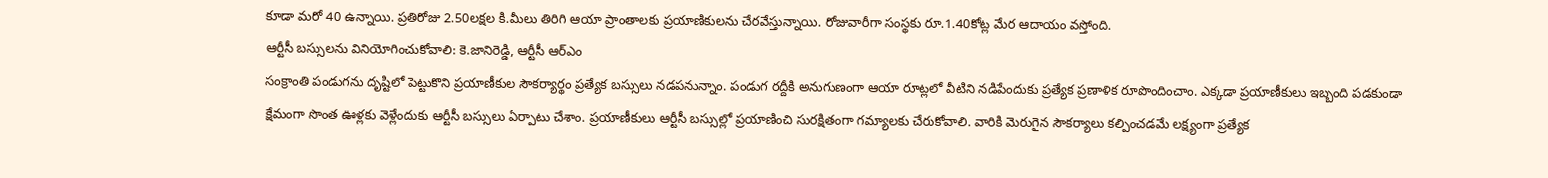కూడా మరో 40 ఉన్నాయి. ప్రతిరోజు 2.50లక్షల కి.మీలు తిరిగి ఆయా ప్రాంతాలకు ప్రయాణికులను చేరవేస్తున్నాయి. రోజువారీగా సంస్థకు రూ.1.40కోట్ల మేర ఆదాయం వస్తోంది.
ఆర్టీసీ బస్సులను వినియోగించుకోవాలి: కె.జానిరెడ్డి, ఆర్టీసీ ఆర్ఎం
సంక్రాంతి పండుగను దృష్టిలో పెట్టుకొని ప్రయాణీకుల సౌకర్యార్థం ప్రత్యేక బస్సులు నడపనున్నాం. పండుగ రద్దీకి అనుగుణంగా ఆయా రూట్లలో వీటిని నడిపేందుకు ప్రత్యేక ప్రణాళిక రూపొందించాం. ఎక్కడా ప్రయాణీకులు ఇబ్బంది పడకుండా క్షేమంగా సొంత ఊళ్లకు వెళ్లేందుకు ఆర్టీసీ బస్సులు ఏర్పాటు చేశాం. ప్రయాణీకులు ఆర్టీసీ బస్సుల్లో ప్రయాణించి సురక్షితంగా గమ్యాలకు చేరుకోవాలి. వారికి మెరుగైన సౌకర్యాలు కల్పించడమే లక్ష్యంగా ప్రత్యేక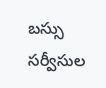బస్సు సర్వీసుల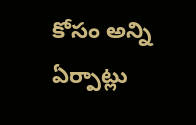కోసం అన్ని ఏర్పాట్లు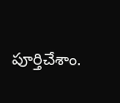పూర్తిచేశాం.